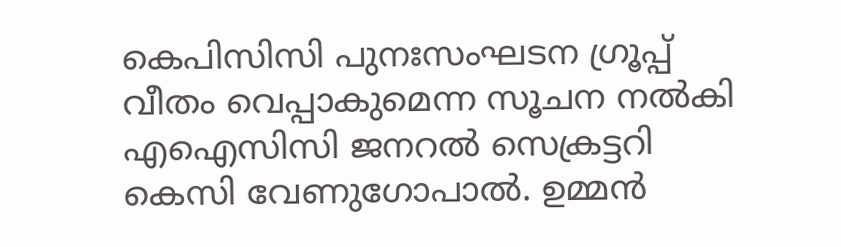കെപിസിസി പുനഃസംഘടന ഗ്രൂപ്പ് വീതം വെപ്പാകുമെന്ന സൂചന നൽകി എഐസിസി ജനറൽ സെക്രട്ടറി കെസി വേണുഗോപാൽ. ഉമ്മൻ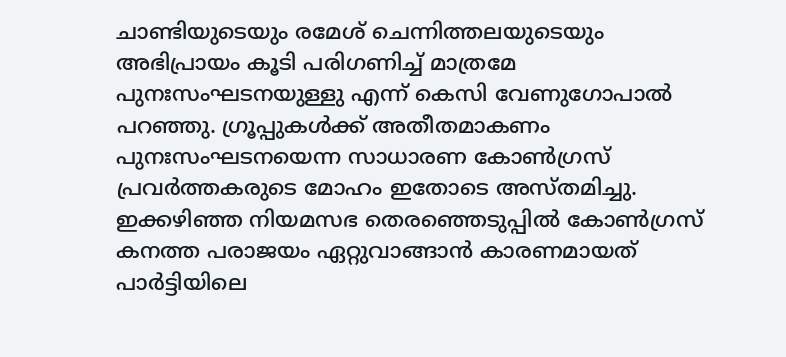ചാണ്ടിയുടെയും രമേശ് ചെന്നിത്തലയുടെയും അഭിപ്രായം കൂടി പരിഗണിച്ച് മാത്രമേ പുനഃസംഘടനയുള്ളു എന്ന് കെസി വേണുഗോപാൽ പറഞ്ഞു. ഗ്രൂപ്പുകൾക്ക് അതീതമാകണം പുനഃസംഘടനയെന്ന സാധാരണ കോൺഗ്രസ് പ്രവർത്തകരുടെ മോഹം ഇതോടെ അസ്തമിച്ചു.
ഇക്കഴിഞ്ഞ നിയമസഭ തെരഞ്ഞെടുപ്പിൽ കോൺഗ്രസ് കനത്ത പരാജയം ഏറ്റുവാങ്ങാൻ കാരണമായത് പാർട്ടിയിലെ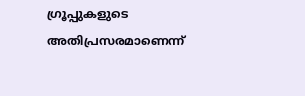ഗ്രൂപ്പുകളുടെ അതിപ്രസരമാണെന്ന്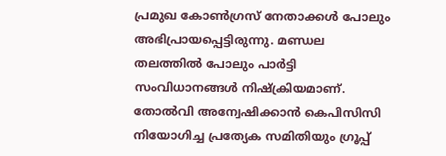പ്രമുഖ കോൺഗ്രസ് നേതാക്കൾ പോലും അഭിപ്രായപ്പെട്ടിരുന്നു. മണ്ഡല തലത്തിൽ പോലും പാർട്ടി സംവിധാനങ്ങൾ നിഷ്ക്രിയമാണ്. തോൽവി അന്വേഷിക്കാൻ കെപിസിസി നിയോഗിച്ച പ്രത്യേക സമിതിയും ഗ്രൂപ്പ്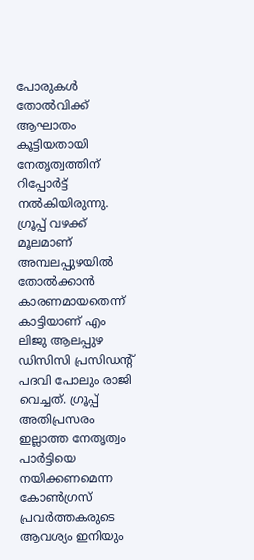പോരുകൾ തോൽവിക്ക് ആഘാതം കൂട്ടിയതായി നേതൃത്വത്തിന് റിപ്പോർട്ട് നൽകിയിരുന്നു. ഗ്രൂപ്പ് വഴക്ക് മൂലമാണ് അമ്പലപ്പുഴയിൽ തോൽക്കാൻ കാരണമായതെന്ന് കാട്ടിയാണ് എം ലിജു ആലപ്പുഴ ഡിസിസി പ്രസിഡന്റ് പദവി പോലും രാജി വെച്ചത്. ഗ്രൂപ്പ് അതിപ്രസരം ഇല്ലാത്ത നേതൃത്വം പാർട്ടിയെ നയിക്കണമെന്ന കോൺഗ്രസ് പ്രവർത്തകരുടെ ആവശ്യം ഇനിയും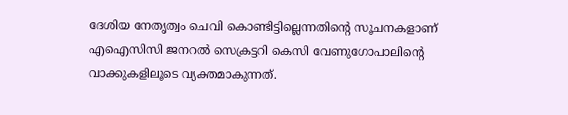ദേശിയ നേതൃത്വം ചെവി കൊണ്ടിട്ടില്ലെന്നതിന്റെ സൂചനകളാണ് എഐസിസി ജനറൽ സെക്രട്ടറി കെസി വേണുഗോപാലിന്റെ വാക്കുകളിലൂടെ വ്യക്തമാകുന്നത്.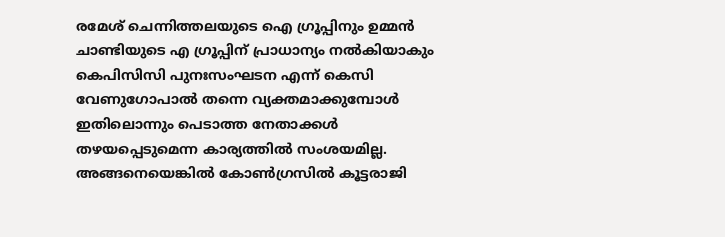രമേശ് ചെന്നിത്തലയുടെ ഐ ഗ്രൂപ്പിനും ഉമ്മൻ ചാണ്ടിയുടെ എ ഗ്രൂപ്പിന് പ്രാധാന്യം നൽകിയാകും കെപിസിസി പുനഃസംഘടന എന്ന് കെസി വേണുഗോപാൽ തന്നെ വ്യക്തമാക്കുമ്പോൾ ഇതിലൊന്നും പെടാത്ത നേതാക്കൾ തഴയപ്പെടുമെന്ന കാര്യത്തിൽ സംശയമില്ല. അങ്ങനെയെങ്കിൽ കോൺഗ്രസിൽ കൂട്ടരാജി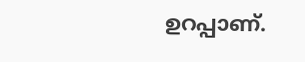ഉറപ്പാണ്.